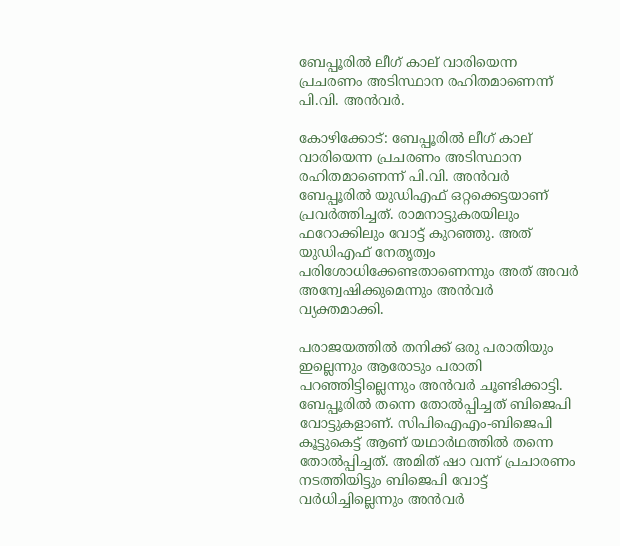ബേപ്പൂരിൽ ലീഗ് കാല് വാരിയെന്ന പ്രചരണം അടിസ്ഥാന രഹിതമാണെന്ന് പി.വി. അൻവർ.

കോഴിക്കോട്: ബേപ്പൂരിൽ ലീഗ് കാല് വാരിയെന്ന പ്രചരണം അടിസ്ഥാന രഹിതമാണെന്ന് പി.വി. അൻവർ ബേപ്പൂരിൽ യുഡിഎഫ് ഒറ്റക്കെട്ടയാണ് പ്രവർത്തിച്ചത്. രാമനാട്ടുകരയിലും ഫറോക്കിലും വോട്ട് കുറഞ്ഞു. അത് യുഡിഎഫ് നേതൃത്വം പരിശോധിക്കേണ്ടതാണെന്നും അത് അവർ അന്വേഷിക്കുമെന്നും അൻവർ വ്യക്തമാക്കി.

പരാജയത്തിൽ തനിക്ക് ഒരു പരാതിയും ഇല്ലെന്നും ആരോടും പരാതി പറഞ്ഞിട്ടില്ലെന്നും അൻവർ ചൂണ്ടിക്കാട്ടി. ബേപ്പൂരിൽ തന്നെ തോൽപ്പിച്ചത് ബിജെപി വോട്ടുകളാണ്. സിപിഐഎം-ബിജെപി കൂട്ടുകെട്ട് ആണ് യഥാർഥത്തിൽ തന്നെ തോൽപ്പിച്ചത്. അമിത് ഷാ വന്ന് പ്രചാരണം നടത്തിയിട്ടും ബിജെപി വോട്ട് വർധിച്ചില്ലെന്നും അൻവർ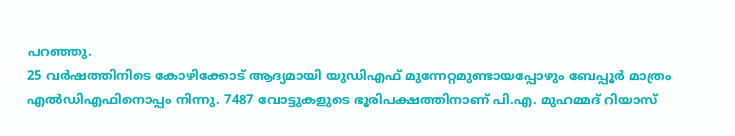പറഞ്ഞു.
25 വര്‍ഷത്തിനിടെ കോഴിക്കോട് ആദ്യമായി യുഡിഎഫ് മുന്നേറ്റമുണ്ടായപ്പോഴും ബേപ്പൂര്‍ മാത്രം എൽഡിഎഫിനൊപ്പം നിന്നു. 7487 വോട്ടുകളുടെ ഭൂരിപക്ഷത്തിനാണ് പി.എ. മുഹമ്മദ് റിയാസ്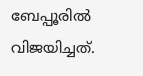ബേപ്പൂരില്‍ വിജയിച്ചത്.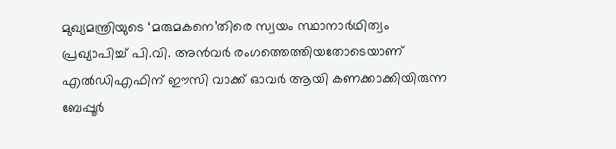മുഖ്യമന്ത്രിയുടെ ‘മരുമകനെ’തിരെ സ്വയം സ്ഥാനാര്‍ഥിത്വം പ്രഖ്യാപിച്ച് പി.വി. അന്‍വര്‍ രംഗത്തെത്തിയതോടെയാണ് എല്‍ഡിഎഫിന് ഈസി വാക്ക് ഓവര്‍ ആയി കണക്കാക്കിയിരുന്ന ബേപ്പൂര്‍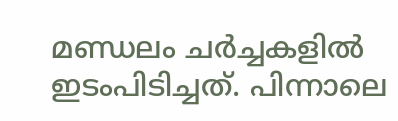മണ്ഡലം ചര്‍ച്ചകളില്‍ ഇടംപിടിച്ചത്. പിന്നാലെ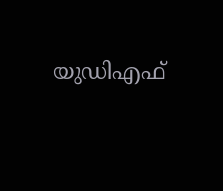യുഡിഎഫ്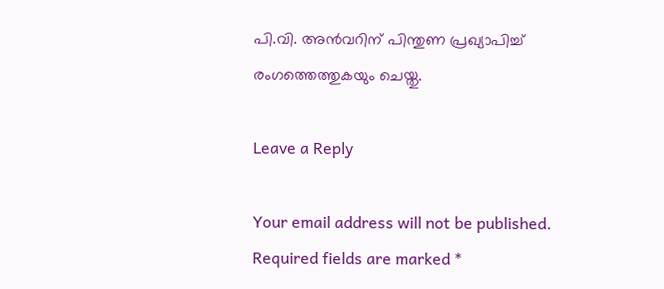പി.വി. അന്‍വറിന് പിന്തുണ പ്രഖ്യാപിച്ച് രംഗത്തെത്തുകയും ചെയ്തു.

Leave a Reply

Your email address will not be published. Required fields are marked *